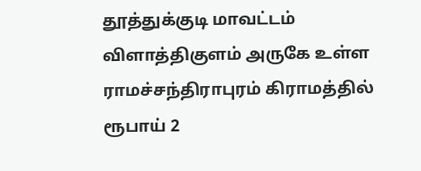தூத்துக்குடி மாவட்டம் விளாத்திகுளம் அருகே உள்ள ராமச்சந்திராபுரம் கிராமத்தில் ரூபாய் 2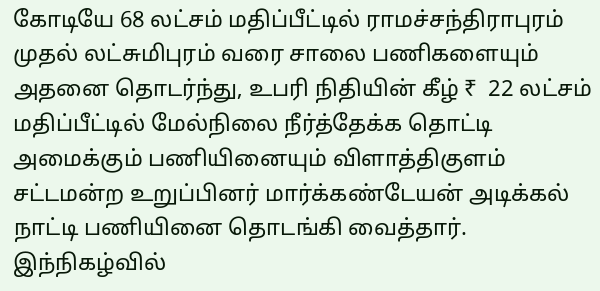கோடியே 68 லட்சம் மதிப்பீட்டில் ராமச்சந்திராபுரம் முதல் லட்சுமிபுரம் வரை சாலை பணிகளையும் அதனை தொடர்ந்து, உபரி நிதியின் கீழ் ₹  22 லட்சம் மதிப்பீட்டில் மேல்நிலை நீர்த்தேக்க தொட்டி அமைக்கும் பணியினையும் விளாத்திகுளம் சட்டமன்ற உறுப்பினர் மார்க்கண்டேயன் அடிக்கல் நாட்டி பணியினை தொடங்கி வைத்தார். இந்நிகழ்வில்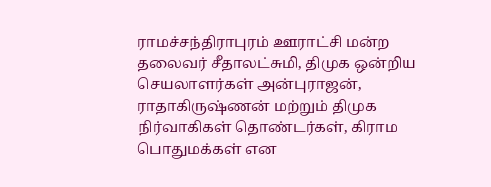ராமச்சந்திராபுரம் ஊராட்சி மன்ற தலைவர் சீதாலட்சுமி, திமுக ஒன்றிய செயலாளர்கள் அன்புராஜன், ராதாகிருஷ்ணன் மற்றும் திமுக நிர்வாகிகள் தொண்டர்கள், கிராம பொதுமக்கள் என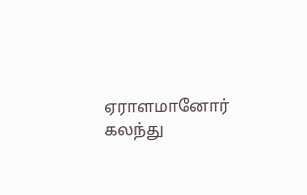ஏராளமானோர் கலந்து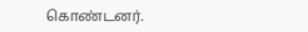கொண்டனர்.